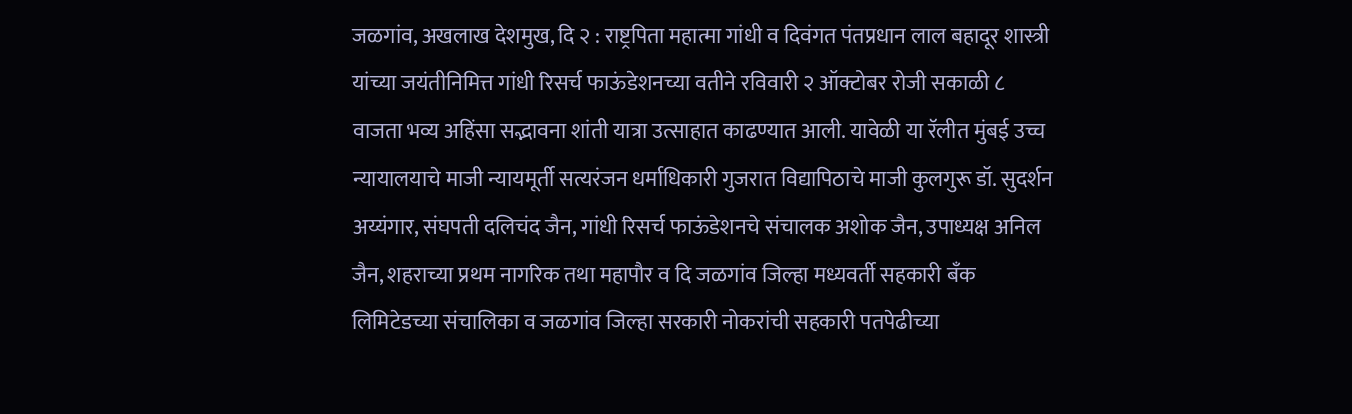जळगांव, अखलाख देशमुख, दि २ : राष्ट्रपिता महात्मा गांधी व दिवंगत पंतप्रधान लाल बहादूर शास्त्री यांच्या जयंतीनिमित्त गांधी रिसर्च फाऊंडेशनच्या वतीने रविवारी २ ऑक्टोबर रोजी सकाळी ८ वाजता भव्य अहिंसा सद्भावना शांती यात्रा उत्साहात काढण्यात आली. यावेळी या रॅलीत मुंबई उच्च न्यायालयाचे माजी न्यायमूर्ती सत्यरंजन धर्माधिकारी गुजरात विद्यापिठाचे माजी कुलगुरू डॉ. सुदर्शन अय्यंगार, संघपती दलिचंद जैन, गांधी रिसर्च फाऊंडेशनचे संचालक अशोक जैन, उपाध्यक्ष अनिल जैन, शहराच्या प्रथम नागरिक तथा महापौर व दि जळगांव जिल्हा मध्यवर्ती सहकारी बँक लिमिटेडच्या संचालिका व जळगांव जिल्हा सरकारी नोकरांची सहकारी पतपेढीच्या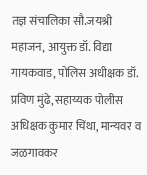तज्ञ संचालिका सौ.जयश्री महाजन, आयुक्त डॉ. विद्या गायकवाड, पोलिस अधीक्षक डॉ. प्रविण मुंढे, सहाय्यक पोलीस अधिक्षक कुमार चिंथा, मान्यवर व जळगावकर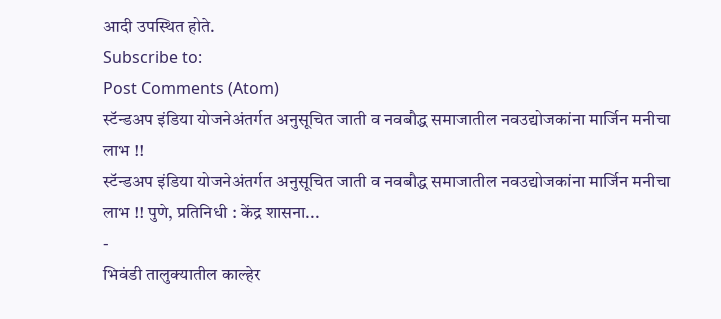आदी उपस्थित होते.
Subscribe to:
Post Comments (Atom)
स्टॅन्डअप इंडिया योजनेअंतर्गत अनुसूचित जाती व नवबौद्ध समाजातील नवउद्योजकांना मार्जिन मनीचा लाभ !!
स्टॅन्डअप इंडिया योजनेअंतर्गत अनुसूचित जाती व नवबौद्ध समाजातील नवउद्योजकांना मार्जिन मनीचा लाभ !! पुणे, प्रतिनिधी : केंद्र शासना...
-
भिवंडी तालुक्यातील काल्हेर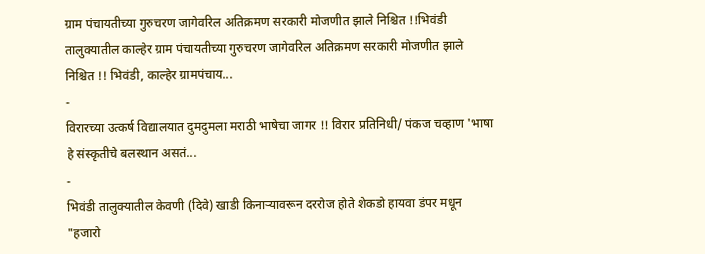ग्राम पंचायतीच्या गुरुचरण जागेवरिल अतिक्रमण सरकारी मोजणीत झाले निश्चित !!भिवंडी तालुक्यातील काल्हेर ग्राम पंचायतीच्या गुरुचरण जागेवरिल अतिक्रमण सरकारी मोजणीत झाले निश्चित !! भिवंडी, काल्हेर ग्रामपंचाय...
-
विरारच्या उत्कर्ष विद्यालयात दुमदुमला मराठी भाषेचा जागर !! विरार प्रतिनिधी/ पंकज चव्हाण 'भाषा हे संस्कृतीचे बलस्थान असतं...
-
भिवंडी तालुक्यातील केवणी (दिवे) खाडी किनाऱ्यावरून दररोज होते शेकडो हायवा डंपर मधून "हजारो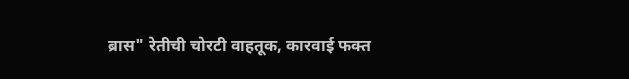ब्रास" रेतीची चोरटी वाहतूक, कारवाई फक्त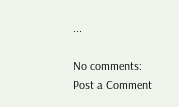...

No comments:
Post a Comment